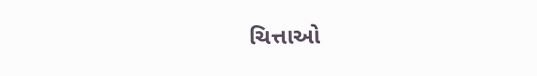ચિત્તાઓ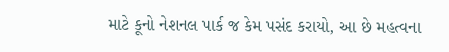માટે કૂનો નેશનલ પાર્ક જ કેમ પસંદ કરાયો, આ છે મહત્વના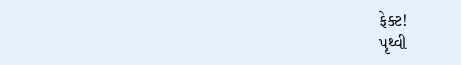ફેક્ટ!
પૃથ્વી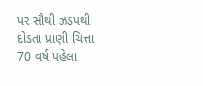પર સૌથી ઝડપથી દોડતા પ્રાણી ચિત્તા 70 વર્ષ પહેલા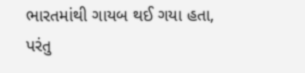ભારતમાંથી ગાયબ થઈ ગયા હતા, પરંતુ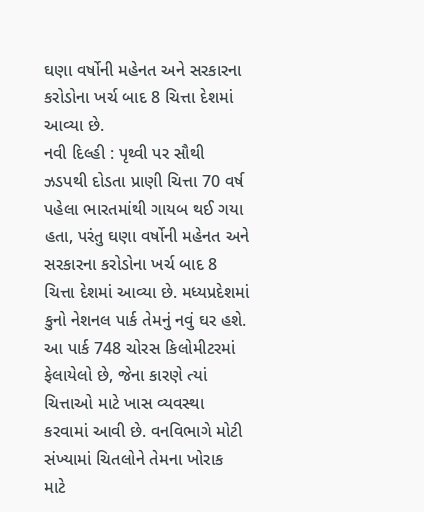ઘણા વર્ષોની મહેનત અને સરકારના કરોડોના ખર્ચ બાદ 8 ચિત્તા દેશમાં આવ્યા છે.
નવી દિલ્હી : પૃથ્વી પર સૌથી ઝડપથી દોડતા પ્રાણી ચિત્તા 70 વર્ષ પહેલા ભારતમાંથી ગાયબ થઈ ગયા હતા, પરંતુ ઘણા વર્ષોની મહેનત અને સરકારના કરોડોના ખર્ચ બાદ 8 ચિત્તા દેશમાં આવ્યા છે. મધ્યપ્રદેશમાં કુનો નેશનલ પાર્ક તેમનું નવું ઘર હશે. આ પાર્ક 748 ચોરસ કિલોમીટરમાં ફેલાયેલો છે, જેના કારણે ત્યાં ચિત્તાઓ માટે ખાસ વ્યવસ્થા કરવામાં આવી છે. વનવિભાગે મોટી સંખ્યામાં ચિતલોને તેમના ખોરાક માટે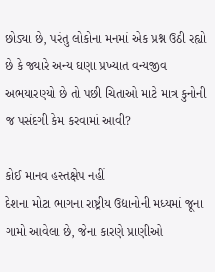છોડ્યા છે, પરંતુ લોકોના મનમાં એક પ્રશ્ન ઉઠી રહ્યો છે કે જ્યારે અન્ય ઘણા પ્રખ્યાત વન્યજીવ અભયારણ્યો છે તો પછી ચિતાઓ માટે માત્ર કુનોની જ પસંદગી કેમ કરવામાં આવી?

કોઈ માનવ હસ્તક્ષેપ નહીં
દેશના મોટા ભાગના રાષ્ટ્રીય ઉદ્યાનોની મધ્યમાં જૂના ગામો આવેલા છે, જેના કારણે પ્રાણીઓ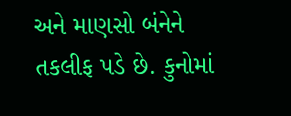અને માણસો બંનેને તકલીફ પડે છે. કુનોમાં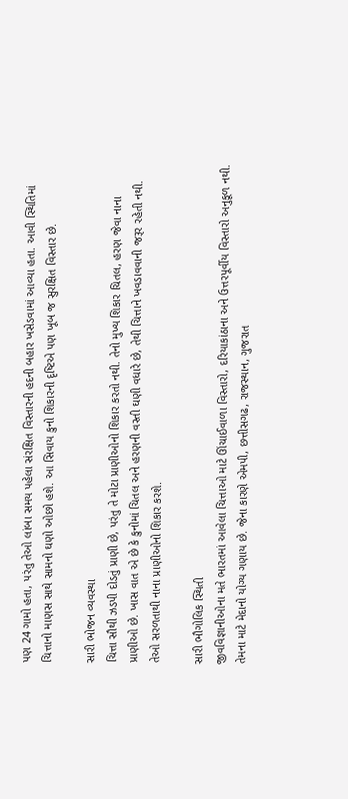પણ 24 ગામો હતા, પરંતુ તેઓ લાંબા સમય પહેલા સંરક્ષિત વિસ્તારની હદની બહાર ખસેડવામાં આવ્યા હતા. આવી સ્થિતિમાં ચિત્તાનો માણસ સાથે સામનો ઘણો ઓછો હશે. આ સિવાય કુનો શિકારની દૃષ્ટિએ પણ ખૂબ જ સુરક્ષિત વિસ્તાર છે.

સારી ભોજન વ્યવસ્થા
ચિત્તા સૌથી ઝડપી દોડતું પ્રાણી છે, પરંતુ તે મોટા પ્રાણીઓનો શિકાર કરતો નથી. તેનો મુખ્ય શિકાર ચિતલ, હરણ જેવા નાના પ્રાણીઓ છે. ખાસ વાત એ છે કે કુનોમાં ચિતલ અને હરણની વસ્તી ઘણી વધારે છે, તેથી ચિત્તાને ખવડાવવાની જરૂર રહેતી નથી. તેઓ સરળતાથી નાના પ્રાણીઓનો શિકાર કરશે.

સારી ભૌગોલિક સ્થિતી
જીવવિજ્ઞાનીઓના મતે ભારતમાં આવેલા ચિત્તાઓ માટે ઊંચાઈવાળા વિસ્તારો, દરિયાકાંઠાના અને ઉત્તરપૂર્વીય વિસ્તારો અનુકૂળ નથી. તેમના માટે મેદાનો યોગ્ય ગણાય છે. જેના કારણે એમપી, છત્તીસગઢ, રાજસ્થાન, ગુજરાત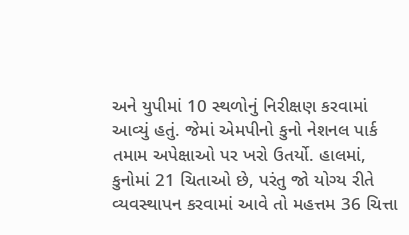અને યુપીમાં 10 સ્થળોનું નિરીક્ષણ કરવામાં આવ્યું હતું. જેમાં એમપીનો કુનો નેશનલ પાર્ક તમામ અપેક્ષાઓ પર ખરો ઉતર્યો. હાલમાં, કુનોમાં 21 ચિતાઓ છે, પરંતુ જો યોગ્ય રીતે વ્યવસ્થાપન કરવામાં આવે તો મહત્તમ 36 ચિત્તા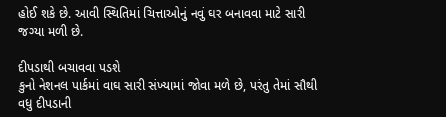હોઈ શકે છે. આવી સ્થિતિમાં ચિત્તાઓનું નવું ઘર બનાવવા માટે સારી જગ્યા મળી છે.

દીપડાથી બચાવવા પડશે
કુનો નેશનલ પાર્કમાં વાઘ સારી સંખ્યામાં જોવા મળે છે, પરંતુ તેમાં સૌથી વધુ દીપડાની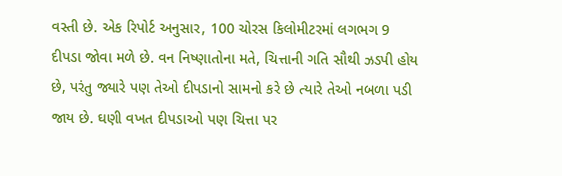વસ્તી છે. એક રિપોર્ટ અનુસાર, 100 ચોરસ કિલોમીટરમાં લગભગ 9 દીપડા જોવા મળે છે. વન નિષ્ણાતોના મતે, ચિત્તાની ગતિ સૌથી ઝડપી હોય છે, પરંતુ જ્યારે પણ તેઓ દીપડાનો સામનો કરે છે ત્યારે તેઓ નબળા પડી જાય છે. ઘણી વખત દીપડાઓ પણ ચિત્તા પર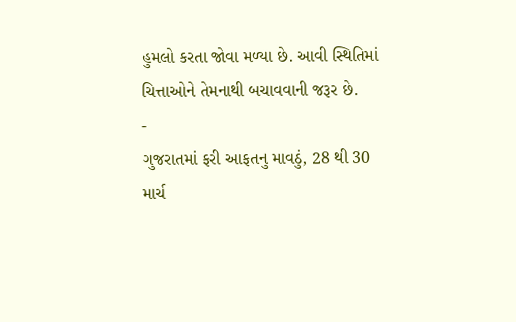હુમલો કરતા જોવા મળ્યા છે. આવી સ્થિતિમાં ચિત્તાઓને તેમનાથી બચાવવાની જરૂર છે.
-
ગુજરાતમાં ફરી આફતનુ માવઠું, 28 થી 30 માર્ચ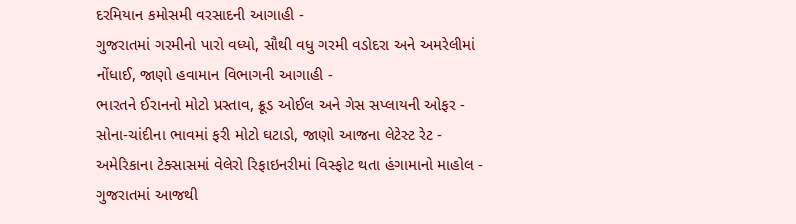દરમિયાન કમોસમી વરસાદની આગાહી -
ગુજરાતમાં ગરમીનો પારો વધ્યો, સૌથી વધુ ગરમી વડોદરા અને અમરેલીમાં નોંધાઈ, જાણો હવામાન વિભાગની આગાહી -
ભારતને ઈરાનનો મોટો પ્રસ્તાવ, ક્રૂડ ઓઈલ અને ગેસ સપ્લાયની ઓફર -
સોના-ચાંદીના ભાવમાં ફરી મોટો ઘટાડો, જાણો આજના લેટેસ્ટ રેટ -
અમેરિકાના ટેક્સાસમાં વેલેરો રિફાઇનરીમાં વિસ્ફોટ થતા હંગામાનો માહોલ -
ગુજરાતમાં આજથી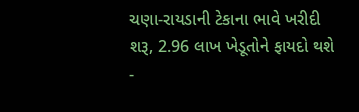ચણા-રાયડાની ટેકાના ભાવે ખરીદી શરૂ, 2.96 લાખ ખેડૂતોને ફાયદો થશે -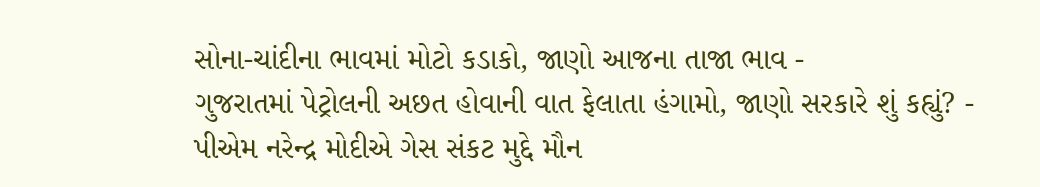સોના-ચાંદીના ભાવમાં મોટો કડાકો, જાણો આજના તાજા ભાવ -
ગુજરાતમાં પેટ્રોલની અછત હોવાની વાત ફેલાતા હંગામો, જાણો સરકારે શું કહ્યું? -
પીએમ નરેન્દ્ર મોદીએ ગેસ સંકટ મુદ્દે મૌન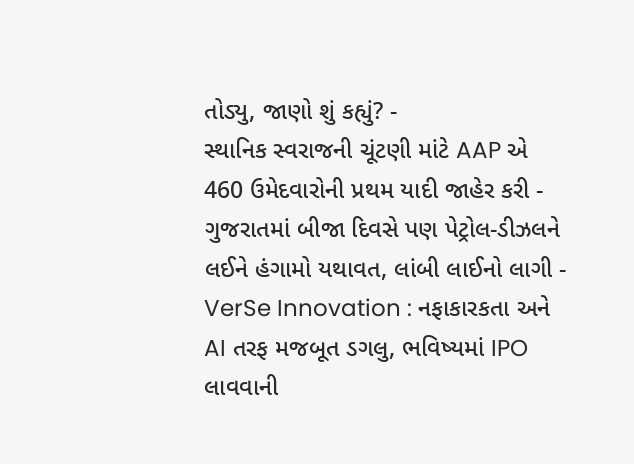તોડ્યુ, જાણો શું કહ્યું? -
સ્થાનિક સ્વરાજની ચૂંટણી માંટે AAP એ 460 ઉમેદવારોની પ્રથમ યાદી જાહેર કરી -
ગુજરાતમાં બીજા દિવસે પણ પેટ્રોલ-ડીઝલને લઈને હંગામો યથાવત, લાંબી લાઈનો લાગી -
VerSe Innovation : નફાકારકતા અને AI તરફ મજબૂત ડગલુ, ભવિષ્યમાં IPO લાવવાની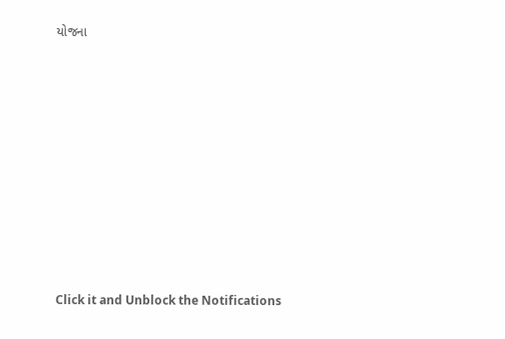યોજના











Click it and Unblock the Notifications